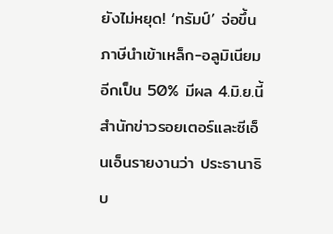ยังไม่หยุด! ‘ทรัมป์’ จ่อขึ้นภาษีนำเข้าเหล็ก-อลูมิเนียมอีกเป็น 50% มีผล 4.มิ.ย.นี้
สำนักข่าวรอยเตอร์และซีเอ็นเอ็นรายงานว่า ประธานาธิบ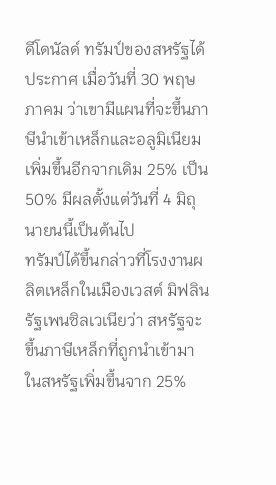ดีโดนัลด์ ทรัมป์ของสหรัฐได้ประกาศ เมื่อวันที่ 30 พฤษภาคม ว่าเขามีแผนที่จะขึ้นภาษีนำเข้าเหล็กและอลูมิเนียมเพิ่มขึ้นอีกจากเดิม 25% เป็น 50% มีผลตั้งแต่วันที่ 4 มิถุนายนนี้เป็นต้นไป
ทรัมป์ได้ขึ้นกล่าวที่โรงงานผลิตเหล็กในเมืองเวสต์ มิฟลิน รัฐเพนซิลเวเนียว่า สหรัฐจะขึ้นภาษีเหล็กที่ถูกนำเข้ามาในสหรัฐเพิ่มขึ้นจาก 25%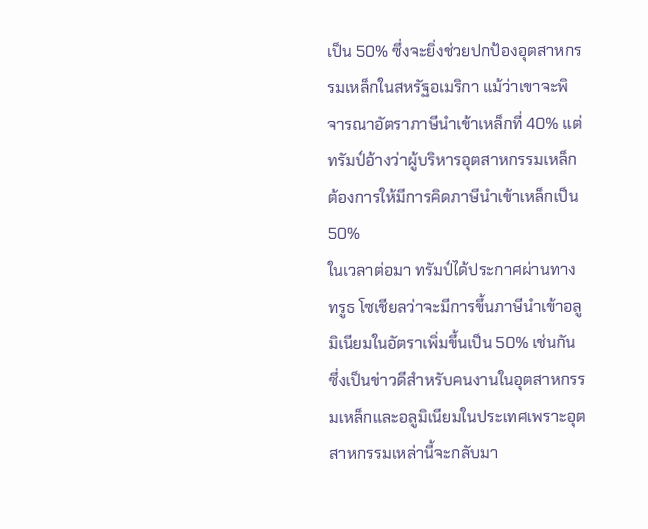เป็น 50% ซึ่งจะยิ่งช่วยปกป้องอุตสาหกรรมเหล็กในสหรัฐอเมริกา แม้ว่าเขาจะพิจารณาอัตราภาษีนำเข้าเหล็กที่ 40% แต่ทรัมป์อ้างว่าผู้บริหารอุตสาหกรรมเหล็กต้องการให้มีการคิดภาษีนำเข้าเหล็กเป็น 50%
ในเวลาต่อมา ทรัมป์ได้ประกาศผ่านทางทรูธ โซเชียลว่าจะมีการขึ้นภาษีนำเข้าอลูมิเนียมในอัตราเพิ่มขึ้นเป็น 50% เช่นกัน ซึ่งเป็นข่าวดีสำหรับคนงานในอุตสาหกรรมเหล็กและอลูมิเนียมในประเทศเพราะอุตสาหกรรมเหล่านี้จะกลับมา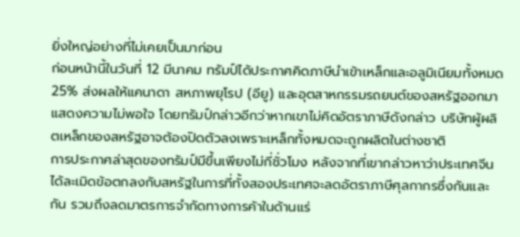ยิ่งใหญ่อย่างที่ไม่เคยเป็นมาก่อน
ก่อนหน้านี้ในวันที่ 12 มีนาคม ทรัมป์ได้ประกาศคิดภาษีนำเข้าเหล็กและอลูมิเนียมทั้งหมด 25% ส่งผลให้แคนาดา สหภาพยุโรป (อียู) และอุตสาหกรรมรถยนต์ของสหรัฐออกมาแสดงความไม่พอใจ โดยทรัมป์กล่าวอีกว่าหากเขาไม่คิดอัตราภาษีดังกล่าว บริษัทผู้ผลิตเหล็กของสหรัฐอาจต้องปิดตัวลงเพราะเหล็กทั้งหมดจะถูกผลิตในต่างชาติ
การประกาศล่าสุดของทรัมป์มีขึ้นเพียงไม่กี่ชั่วโมง หลังจากที่เขากล่าวหาว่าประเทศจีนได้ละเมิดข้อตกลงกับสหรัฐในการที่ทั้งสองประเทศจะลดอัตราภาษีศุลกากรซึ่งกันและกัน รวมถึงลดมาตรการจำกัดทางการค้าในด้านแร่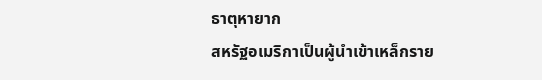ธาตุหายาก
สหรัฐอเมริกาเป็นผู้นำเข้าเหล็กราย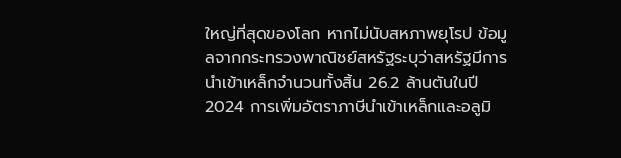ใหญ่ที่สุดของโลก หากไม่นับสหภาพยุโรป ข้อมูลจากกระทรวงพาณิชย์สหรัฐระบุว่าสหรัฐมีการนำเข้าเหล็กจำนวนทั้งสิ้น 26.2 ล้านตันในปี 2024 การเพิ่มอัตราภาษีนำเข้าเหล็กและอลูมิ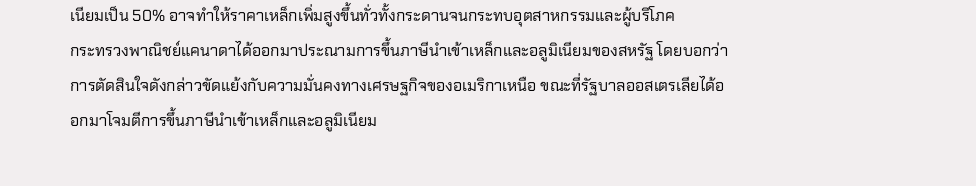เนียมเป็น 50% อาจทำให้ราคาเหล็กเพิ่มสูงขึ้นทั่วทั้งกระดานจนกระทบอุตสาหกรรมและผู้บริโภค
กระทรวงพาณิชย์แคนาดาได้ออกมาประณามการขึ้นภาษีนำเข้าเหล็กและอลูมิเนียมของสหรัฐ โดยบอกว่าการตัดสินใจดังกล่าวขัดแย้งกับความมั่นคงทางเศรษฐกิจของอเมริกาเหนือ ขณะที่รัฐบาลออสเตรเลียได้ออกมาโจมตีการขึ้นภาษีนำเข้าเหล็กและอลูมิเนียม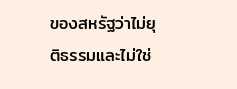ของสหรัฐว่าไม่ยุติธรรมและไม่ใช่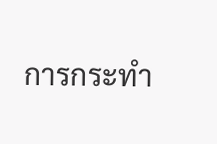การกระทำ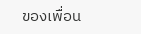ของเพื่อน